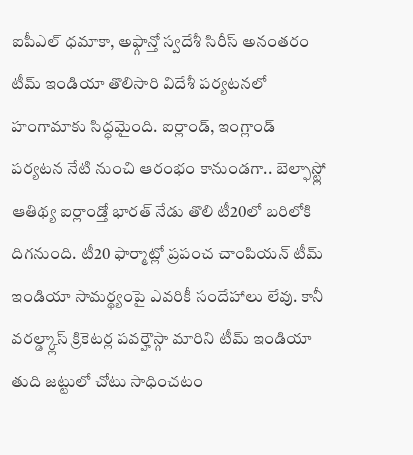ఐపీఎల్ ధమాకా, అఫ్గాన్తో స్వదేశీ సిరీస్ అనంతరం టీమ్ ఇండియా తొలిసారి విదేశీ పర్యటనలో హంగామాకు సిద్ధమైంది. ఐర్లాండ్, ఇంగ్లాండ్ పర్యటన నేటి నుంచి ఆరంభం కానుండగా.. బెల్ఫాస్ట్లో ఆతిథ్య ఐర్లాండ్తో భారత్ నేడు తొలి టీ20లో బరిలోకి దిగనుంది. టీ20 ఫార్మాట్లో ప్రపంచ చాంపియన్ టీమ్ ఇండియా సామర్థ్యంపై ఎవరికీ సందేహాలు లేవు. కానీ వరల్డ్క్లాస్ క్రికెటర్ల పవర్హౌస్గా మారిని టీమ్ ఇండియా తుది జట్టులో చోటు సాధించటం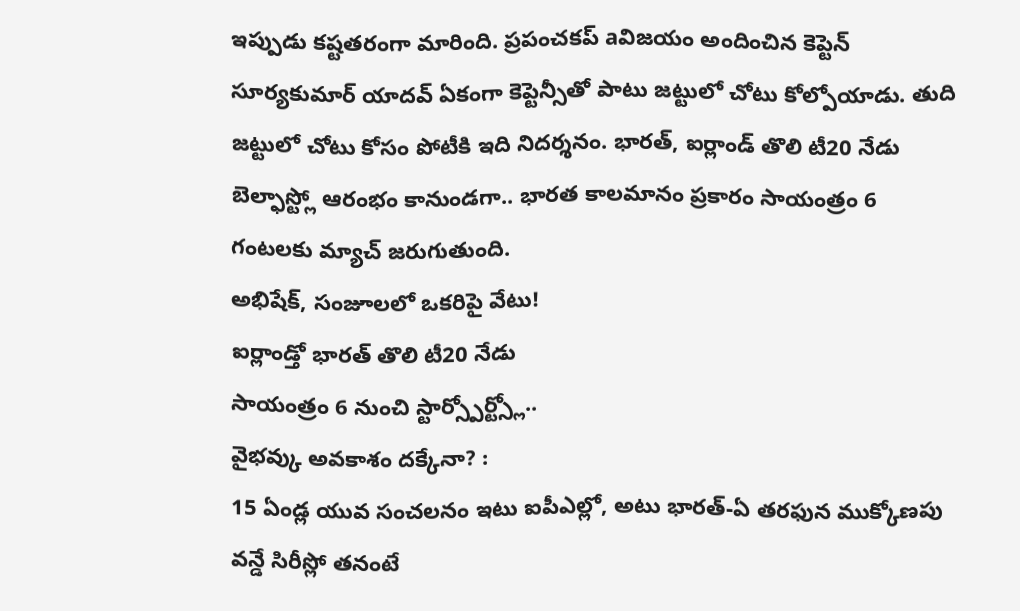ఇప్పుడు కష్టతరంగా మారింది. ప్రపంచకప్ aవిజయం అందించిన కెప్టెన్ సూర్యకుమార్ యాదవ్ ఏకంగా కెప్టెన్సీతో పాటు జట్టులో చోటు కోల్పోయాడు. తుది జట్టులో చోటు కోసం పోటీకి ఇది నిదర్శనం. భారత్, ఐర్లాండ్ తొలి టీ20 నేడు బెల్ఫాస్ట్లో ఆరంభం కానుండగా.. భారత కాలమానం ప్రకారం సాయంత్రం 6 గంటలకు మ్యాచ్ జరుగుతుంది.
అభిషేక్, సంజూలలో ఒకరిపై వేటు!
ఐర్లాండ్తో భారత్ తొలి టీ20 నేడు
సాయంత్రం 6 నుంచి స్టార్స్పోర్ట్స్లో..
వైభవ్కు అవకాశం దక్కేనా? :
15 ఏండ్ల యువ సంచలనం ఇటు ఐపీఎల్లో, అటు భారత్-ఏ తరఫున ముక్కోణపు వన్డే సిరీస్లో తనంటే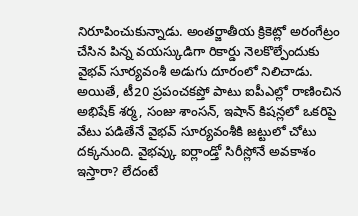నిరూపించుకున్నాడు. అంతర్జాతీయ క్రికెట్లో అరంగేట్రం చేసిన పిన్న వయస్కుడిగా రికార్డు నెలకొల్పేందుకు వైభవ్ సూర్యవంశీ అడుగు దూరంలో నిలిచాడు. అయితే, టీ20 ప్రపంచకప్తో పాటు ఐపీఎల్లో రాణించిన అభిషేక్ శర్మ, సంజు శాంసన్, ఇషాన్ కిషన్లలో ఒకరిపై వేటు పడితేనే వైభవ్ సూర్యవంశీకి జట్టులో చోటు దక్కనుంది. వైభవ్కు ఐర్లాండ్తో సిరీస్లోనే అవకాశం ఇస్తారా? లేదంటే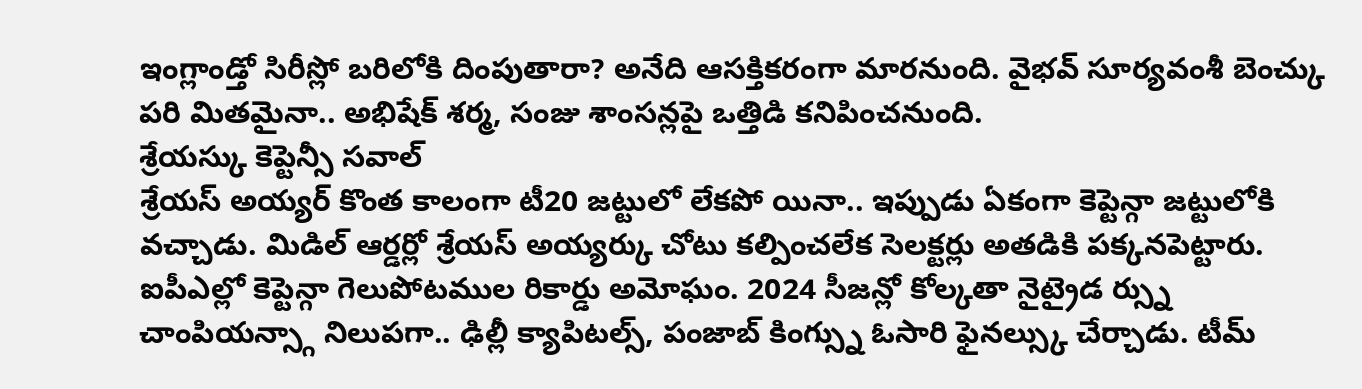ఇంగ్లాండ్తో సిరీస్లో బరిలోకి దింపుతారా? అనేది ఆసక్తికరంగా మారనుంది. వైభవ్ సూర్యవంశీ బెంచ్కు పరి మితమైనా.. అభిషేక్ శర్మ, సంజు శాంసన్లపై ఒత్తిడి కనిపించనుంది.
శ్రేయస్కు కెప్టెన్సీ సవాల్
శ్రేయస్ అయ్యర్ కొంత కాలంగా టీ20 జట్టులో లేకపో యినా.. ఇప్పుడు ఏకంగా కెప్టెన్గా జట్టులోకి వచ్చాడు. మిడిల్ ఆర్డర్లో శ్రేయస్ అయ్యర్కు చోటు కల్పించలేక సెలక్టర్లు అతడికి పక్కనపెట్టారు. ఐపీఎల్లో కెప్టెన్గా గెలుపోటముల రికార్డు అమోఘం. 2024 సీజన్లో కోల్కతా నైట్రైడ ర్స్ను చాంపియన్స్గా నిలుపగా.. ఢిల్లీ క్యాపిటల్స్, పంజాబ్ కింగ్స్ను ఓసారి ఫైనల్స్కు చేర్చాడు. టీమ్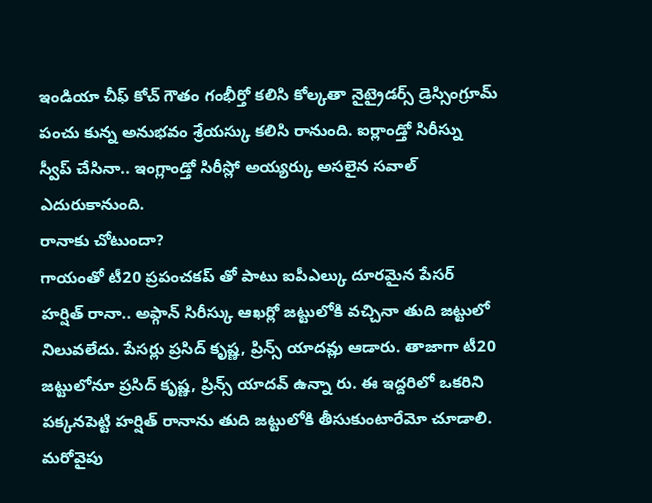ఇండియా చీఫ్ కోచ్ గౌతం గంభీర్తో కలిసి కోల్కతా నైట్రైడర్స్ డ్రెస్సింగ్రూమ్ పంచు కున్న అనుభవం శ్రేయస్కు కలిసి రానుంది. ఐర్లాండ్తో సిరీస్ను స్వీప్ చేసినా.. ఇంగ్లాండ్తో సిరీస్లో అయ్యర్కు అసలైన సవాల్ ఎదురుకానుంది.
రానాకు చోటుందా?
గాయంతో టీ20 ప్రపంచకప్ తో పాటు ఐపీఎల్కు దూరమైన పేసర్ హర్షిత్ రానా.. అఫ్గాన్ సిరీస్కు ఆఖర్లో జట్టులోకి వచ్చినా తుది జట్టులో నిలువలేదు. పేసర్లు ప్రసిద్ కృష్ణ, ప్రిన్స్ యాదవ్లు ఆడారు. తాజాగా టీ20 జట్టులోనూ ప్రసిద్ కృష్ణ, ప్రిన్స్ యాదవ్ ఉన్నా రు. ఈ ఇద్దరిలో ఒకరిని పక్కనపెట్టి హర్షిత్ రానాను తుది జట్టులోకి తీసుకుంటారేమో చూడాలి. మరోవైపు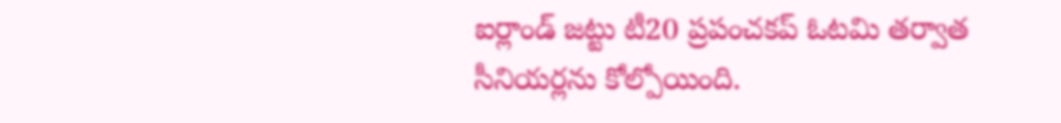ఐర్లాండ్ జట్టు టీ20 ప్రపంచకప్ ఓటమి తర్వాత సీనియర్లను కోల్పోయింది.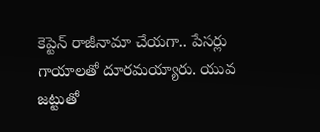కెప్టెన్ రాజీనామా చేయగా.. పేసర్లు గాయాలతో దూరమయ్యారు. యువ జట్టుతో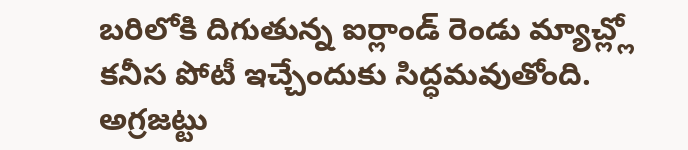బరిలోకి దిగుతున్న ఐర్లాండ్ రెండు మ్యాచ్ల్లో కనీస పోటీ ఇచ్చేందుకు సిద్ధమవుతోంది. అగ్రజట్టు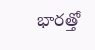భారత్తో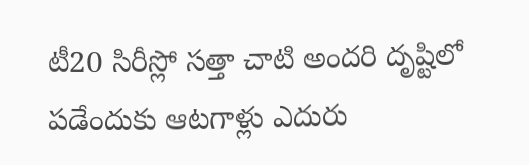టీ20 సిరీస్లో సత్తా చాటి అందరి దృష్టిలో పడేందుకు ఆటగాళ్లు ఎదురు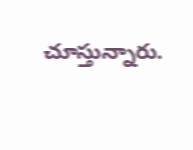చూస్తున్నారు.